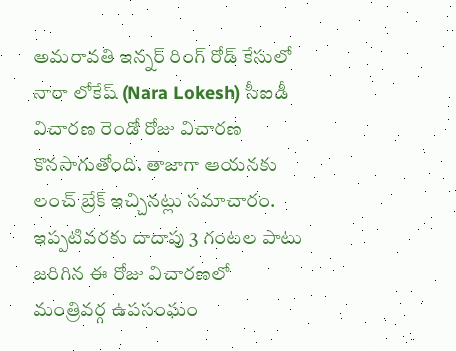అమరావతి ఇన్నర్ రింగ్ రోడ్ కేసులో నారా లోకేష్ (Nara Lokesh) సీఐడీ విచారణ రెండో రోజు విచారణ కొనసాగుతోంది. తాజాగా ఆయనకు లంచ్ బ్రేక్ ఇచ్చినట్లు సమాచారం. ఇప్పటివరకు దాదాపు 3 గంటల పాటు జరిగిన ఈ రోజు విచారణలో మంత్రివర్గ ఉపసంఘం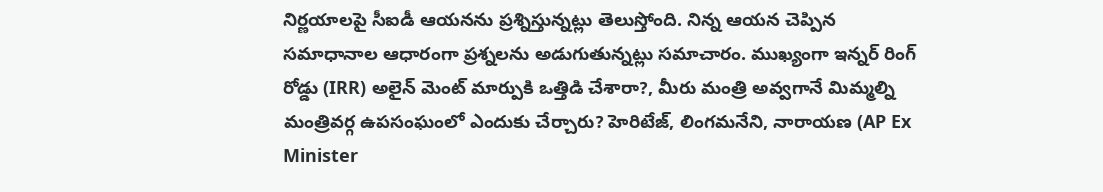నిర్ణయాలపై సీఐడీ ఆయనను ప్రశ్నిస్తున్నట్లు తెలుస్తోంది. నిన్న ఆయన చెప్పిన సమాధానాల ఆధారంగా ప్రశ్నలను అడుగుతున్నట్లు సమాచారం. ముఖ్యంగా ఇన్నర్ రింగ్ రోడ్డు (IRR) అలైన్ మెంట్ మార్పుకి ఒత్తిడి చేశారా?, మీరు మంత్రి అవ్వగానే మిమ్మల్ని మంత్రివర్గ ఉపసంఘంలో ఎందుకు చేర్చారు? హెరిటేజ్, లింగమనేని, నారాయణ (AP Ex Minister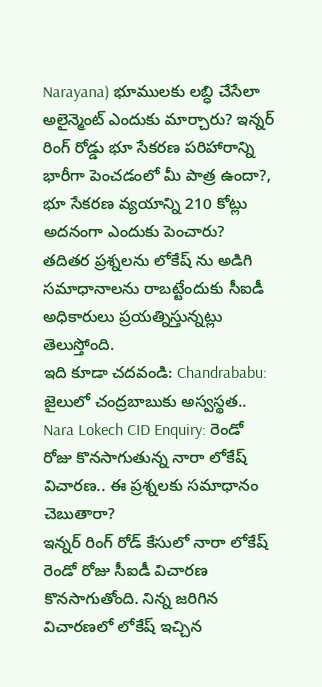Narayana) భూములకు లబ్ధి చేసేలా అలైన్మెంట్ ఎందుకు మార్చారు? ఇన్నర్ రింగ్ రోడ్డు భూ సేకరణ పరిహారాన్ని భారీగా పెంచడంలో మీ పాత్ర ఉందా?, భూ సేకరణ వ్యయాన్ని 210 కోట్లు అదనంగా ఎందుకు పెంచారు? తదితర ప్రశ్నలను లోకేష్ ను అడిగి సమాధానాలను రాబట్టేందుకు సీఐడీ అధికారులు ప్రయత్నిస్తున్నట్లు తెలుస్తోంది.
ఇది కూడా చదవండి: Chandrababu: జైలులో చంద్రబాబుకు అస్వస్థత..
Nara Lokech CID Enquiry: రెండో రోజు కొనసాగుతున్న నారా లోకేష్ విచారణ.. ఈ ప్రశ్నలకు సమాధానం చెబుతారా?
ఇన్నర్ రింగ్ రోడ్ కేసులో నారా లోకేష్ రెండో రోజు సీఐడీ విచారణ కొనసాగుతోంది. నిన్న జరిగిన విచారణలో లోకేష్ ఇచ్చిన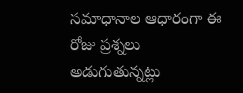సమాధానాల ఆధారంగా ఈ రోజు ప్రశ్నలు అడుగుతున్నట్లు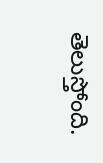తెలుస్తోంది.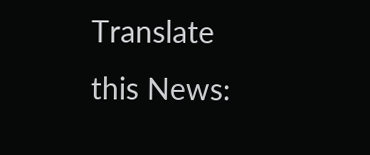Translate this News: